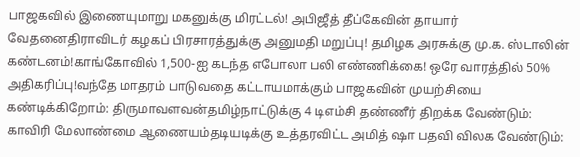பாஜகவில் இணையுமாறு மகனுக்கு மிரட்டல்! அபிஜீத் தீப்கேவின் தாயார் வேதனைதிராவிடர் கழகப் பிரசாரத்துக்கு அனுமதி மறுப்பு! தமிழக அரசுக்கு மு.க. ஸ்டாலின் கண்டனம்!காங்கோவில் 1,500-ஐ கடந்த எபோலா பலி எண்ணிக்கை! ஒரே வாரத்தில் 50% அதிகரிப்பு!வந்தே மாதரம் பாடுவதை கட்டாயமாக்கும் பாஜகவின் முயற்சியை கண்டிக்கிறோம்: திருமாவளவன்தமிழ்நாட்டுக்கு 4 டிஎம்சி தண்ணீர் திறக்க வேண்டும்: காவிரி மேலாண்மை ஆணையம்தடியடிக்கு உத்தரவிட்ட அமித் ஷா பதவி விலக வேண்டும்: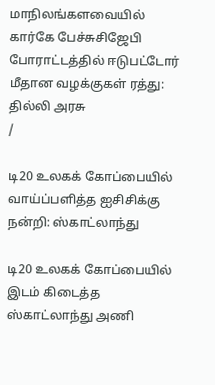மாநிலங்களவையில் கார்கே பேச்சுசிஜேபி போராட்டத்தில் ஈடுபட்டோர் மீதான வழக்குகள் ரத்து: தில்லி அரசு
/

டி20 உலகக் கோப்பையில் வாய்ப்பளித்த ஐசிசிக்கு நன்றி: ஸ்காட்லாந்து

டி20 உலகக் கோப்பையில் இடம் கிடைத்த ஸ்காட்லாந்து அணி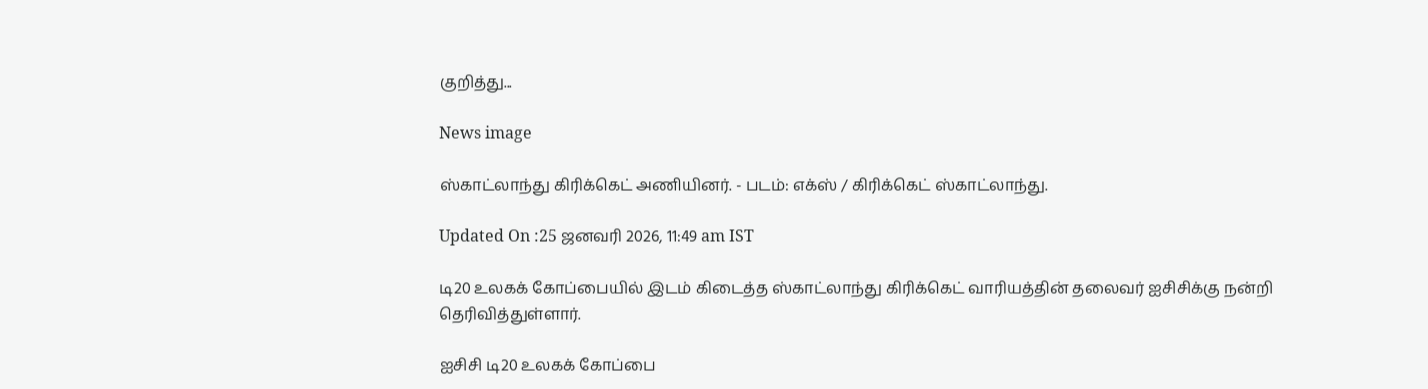குறித்து...

News image

ஸ்காட்லாந்து கிரிக்கெட் அணியினர். - படம்: எக்ஸ் / கிரிக்கெட் ஸ்காட்லாந்து.

Updated On :25 ஜனவரி 2026, 11:49 am IST

டி20 உலகக் கோப்பையில் இடம் கிடைத்த ஸ்காட்லாந்து கிரிக்கெட் வாரியத்தின் தலைவர் ஐசிசிக்கு நன்றி தெரிவித்துள்ளார்.

ஐசிசி டி20 உலகக் கோப்பை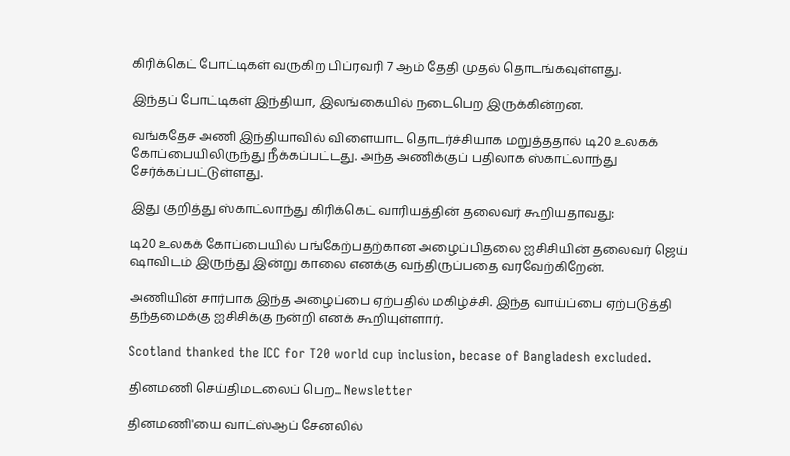கிரிக்கெட் போட்டிகள் வருகிற பிப்ரவரி 7 ஆம் தேதி முதல் தொடங்கவுள்ளது.

இந்தப் போட்டிகள் இந்தியா, இலங்கையில் நடைபெற இருக்கின்றன.

வங்கதேச அணி இந்தியாவில் விளையாட தொடர்ச்சியாக மறுத்ததால் டி20 உலகக் கோப்பையிலிருந்து நீக்கப்பட்டது. அந்த அணிக்குப் பதிலாக ஸ்காட்லாந்து சேர்க்கப்பட்டுள்ளது.

இது குறித்து ஸ்காட்லாந்து கிரிக்கெட் வாரியத்தின் தலைவர் கூறியதாவது:

டி20 உலகக் கோப்பையில் பங்கேற்பதற்கான அழைப்பிதலை ஐசிசியின் தலைவர் ஜெய் ஷாவிடம் இருந்து இன்று காலை எனக்கு வந்திருப்பதை வரவேற்கிறேன்.

அணியின் சார்பாக இந்த அழைப்பை ஏற்பதில் மகிழ்ச்சி. இந்த வாய்ப்பை ஏற்படுத்தி தந்தமைக்கு ஐசிசிக்கு நன்றி எனக் கூறியுள்ளார்.

Scotland thanked the ICC for T20 world cup inclusion, becase of Bangladesh excluded.

தினமணி செய்திமடலைப் பெற... Newsletter

தினமணி'யை வாட்ஸ்ஆப் சேனலில்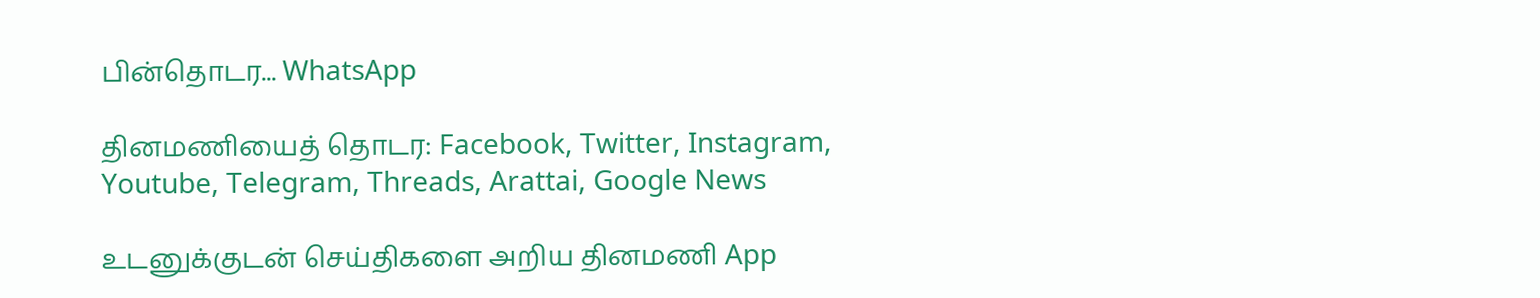பின்தொடர... WhatsApp

தினமணியைத் தொடர: Facebook, Twitter, Instagram, Youtube, Telegram, Threads, Arattai, Google News

உடனுக்குடன் செய்திகளை அறிய தினமணி App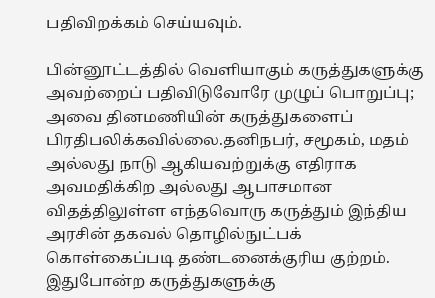பதிவிறக்கம் செய்யவும்.

பின்னூட்டத்தில் வெளியாகும் கருத்துகளுக்கு அவற்றைப் பதிவிடுவோரே முழுப் பொறுப்பு; அவை தினமணியின் கருத்துகளைப் பிரதிபலிக்கவில்லை.தனிநபர், சமூகம், மதம் அல்லது நாடு ஆகியவற்றுக்கு எதிராக அவமதிக்கிற அல்லது ஆபாசமான விதத்திலுள்ள எந்தவொரு கருத்தும் இந்திய அரசின் தகவல் தொழில்நுட்பக் கொள்கைப்படி தண்டனைக்குரிய குற்றம். இதுபோன்ற கருத்துகளுக்கு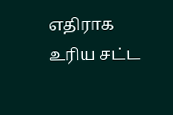எதிராக உரிய சட்ட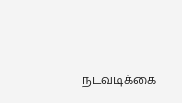நடவடிக்கை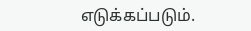எடுக்கப்படும்.